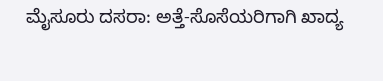ಮೈಸೂರು ದಸರಾ: ಅತ್ತೆ-ಸೊಸೆಯರಿಗಾಗಿ ಖಾದ್ಯ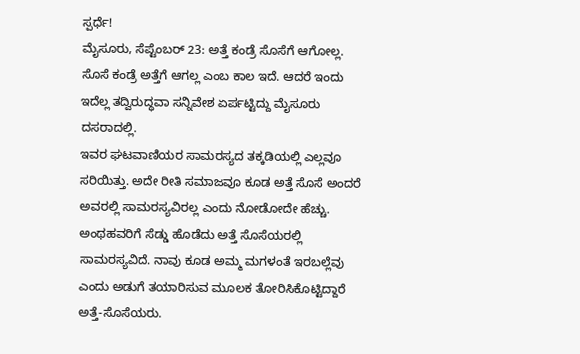ಸ್ಪರ್ಧೆ!
ಮೈಸೂರು, ಸೆಪ್ಟೆಂಬರ್ 23: ಅತ್ತೆ ಕಂಡ್ರೆ ಸೊಸೆಗೆ ಆಗೋಲ್ಲ. ಸೊಸೆ ಕಂಡ್ರೆ ಅತ್ತೆಗೆ ಆಗಲ್ಲ ಎಂಬ ಕಾಲ ಇದೆ. ಆದರೆ ಇಂದು ಇದೆಲ್ಲ ತದ್ವಿರುದ್ಧವಾ ಸನ್ನಿವೇಶ ಏರ್ಪಟ್ಟಿದ್ದು ಮೈಸೂರು ದಸರಾದಲ್ಲಿ.
ಇವರ ಘಟವಾಣಿಯರ ಸಾಮರಸ್ಯದ ತಕ್ಕಡಿಯಲ್ಲಿ ಎಲ್ಲವೂ ಸರಿಯಿತ್ತು. ಅದೇ ರೀತಿ ಸಮಾಜವೂ ಕೂಡ ಅತ್ತೆ ಸೊಸೆ ಅಂದರೆ ಅವರಲ್ಲಿ ಸಾಮರಸ್ಯವಿರಲ್ಲ ಎಂದು ನೋಡೋದೇ ಹೆಚ್ಚು. ಅಂಥಹವರಿಗೆ ಸೆಡ್ಡು ಹೊಡೆದು ಅತ್ತೆ ಸೊಸೆಯರಲ್ಲಿ ಸಾಮರಸ್ಯವಿದೆ. ನಾವು ಕೂಡ ಅಮ್ಮ ಮಗಳಂತೆ ಇರಬಲ್ಲೆವು ಎಂದು ಅಡುಗೆ ತಯಾರಿಸುವ ಮೂಲಕ ತೋರಿಸಿಕೊಟ್ಟಿದ್ದಾರೆ ಅತ್ತೆ-ಸೊಸೆಯರು.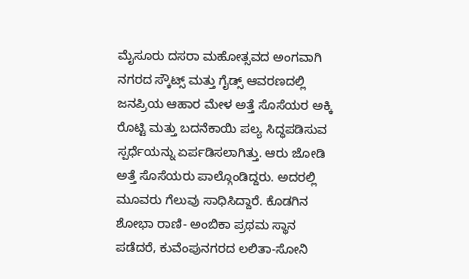ಮೈಸೂರು ದಸರಾ ಮಹೋತ್ಸವದ ಅಂಗವಾಗಿ ನಗರದ ಸ್ಕೌಟ್ಸ್ ಮತ್ತು ಗೈಡ್ಸ್ ಆವರಣದಲ್ಲಿ ಜನಪ್ರಿಯ ಆಹಾರ ಮೇಳ ಅತ್ತೆ ಸೊಸೆಯರ ಅಕ್ಕಿ ರೊಟ್ಟಿ ಮತ್ತು ಬದನೆಕಾಯಿ ಪಲ್ಯ ಸಿದ್ಧಪಡಿಸುವ ಸ್ಪರ್ಧೆಯನ್ನು ಏರ್ಪಡಿಸಲಾಗಿತ್ತು. ಆರು ಜೋಡಿ ಅತ್ತೆ ಸೊಸೆಯರು ಪಾಲ್ಗೊಂಡಿದ್ದರು. ಅದರಲ್ಲಿ ಮೂವರು ಗೆಲುವು ಸಾಧಿಸಿದ್ದಾರೆ. ಕೊಡಗಿನ ಶೋಭಾ ರಾಣಿ- ಅಂಬಿಕಾ ಪ್ರಥಮ ಸ್ಥಾನ ಪಡೆದರೆ, ಕುವೆಂಪುನಗರದ ಲಲಿತಾ-ಸೋನಿ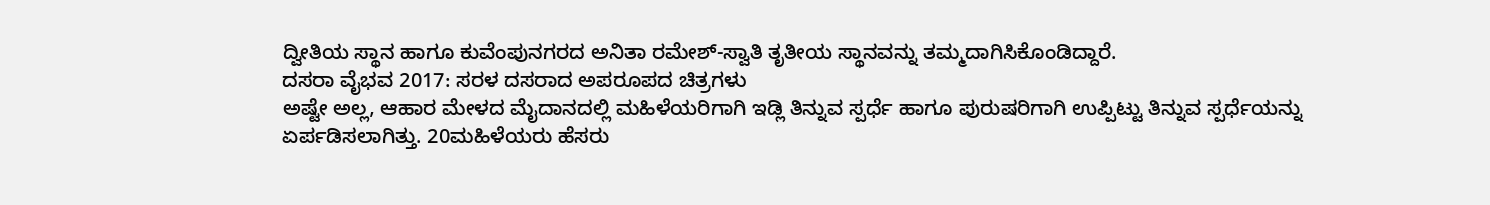ದ್ವೀತಿಯ ಸ್ಥಾನ ಹಾಗೂ ಕುವೆಂಪುನಗರದ ಅನಿತಾ ರಮೇಶ್-ಸ್ವಾತಿ ತೃತೀಯ ಸ್ಥಾನವನ್ನು ತಮ್ಮದಾಗಿಸಿಕೊಂಡಿದ್ದಾರೆ.
ದಸರಾ ವೈಭವ 2017: ಸರಳ ದಸರಾದ ಅಪರೂಪದ ಚಿತ್ರಗಳು
ಅಷ್ಟೇ ಅಲ್ಲ, ಆಹಾರ ಮೇಳದ ಮೈದಾನದಲ್ಲಿ ಮಹಿಳೆಯರಿಗಾಗಿ ಇಡ್ಲಿ ತಿನ್ನುವ ಸ್ಪರ್ಧೆ ಹಾಗೂ ಪುರುಷರಿಗಾಗಿ ಉಪ್ಪಿಟ್ಟು ತಿನ್ನುವ ಸ್ಪರ್ಧೆಯನ್ನು ಏರ್ಪಡಿಸಲಾಗಿತ್ತು. 20ಮಹಿಳೆಯರು ಹೆಸರು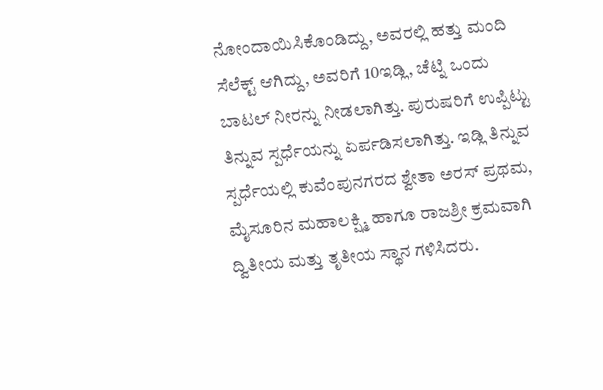ನೋಂದಾಯಿಸಿಕೊಂಡಿದ್ದು, ಅವರಲ್ಲಿ ಹತ್ತು ಮಂದಿ ಸೆಲೆಕ್ಟ್ ಆಗಿದ್ದು, ಅವರಿಗೆ 10ಇಡ್ಲಿ, ಚೆಟ್ನಿ ಒಂದು ಬಾಟಲ್ ನೀರನ್ನು ನೀಡಲಾಗಿತ್ತು. ಪುರುಷರಿಗೆ ಉಪ್ಪಿಟ್ಟು ತಿನ್ನುವ ಸ್ಪರ್ಧೆಯನ್ನು ಏರ್ಪಡಿಸಲಾಗಿತ್ತು. ಇಡ್ಲಿ ತಿನ್ನುವ ಸ್ಪರ್ಧೆಯಲ್ಲಿ ಕುವೆಂಪುನಗರದ ಶ್ವೇತಾ ಅರಸ್ ಪ್ರಥಮ, ಮೈಸೂರಿನ ಮಹಾಲಕ್ಷ್ಮಿ ಹಾಗೂ ರಾಜಶ್ರೀ ಕ್ರಮವಾಗಿ ದ್ವಿತೀಯ ಮತ್ತು ತೃತೀಯ ಸ್ಥಾನ ಗಳಿಸಿದರು.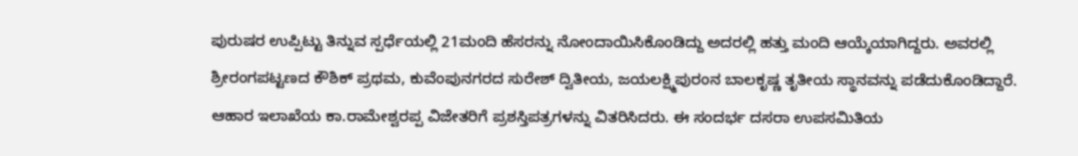ಪುರುಷರ ಉಪ್ಪಿಟ್ಟು ತಿನ್ನುವ ಸ್ಪರ್ಧೆಯಲ್ಲಿ 21ಮಂದಿ ಹೆಸರನ್ನು ನೋಂದಾಯಿಸಿಕೊಂಡಿದ್ದು ಅದರಲ್ಲಿ ಹತ್ತು ಮಂದಿ ಆಯ್ಕೆಯಾಗಿದ್ದರು. ಅವರಲ್ಲಿ ಶ್ರೀರಂಗಪಟ್ಟಣದ ಕೌಶಿಕ್ ಪ್ರಥಮ, ಕುವೆಂಪುನಗರದ ಸುರೇಶ್ ದ್ವಿತೀಯ, ಜಯಲಕ್ಷ್ಮಿಪುರಂನ ಬಾಲಕೃಷ್ಣ ತೃತೀಯ ಸ್ಥಾನವನ್ನು ಪಡೆದುಕೊಂಡಿದ್ದಾರೆ. ಆಹಾರ ಇಲಾಖೆಯ ಕಾ.ರಾಮೇಶ್ವರಪ್ಪ ವಿಜೇತರಿಗೆ ಪ್ರಶಸ್ತಿಪತ್ರಗಳನ್ನು ವಿತರಿಸಿದರು. ಈ ಸಂದರ್ಭ ದಸರಾ ಉಪಸಮಿತಿಯ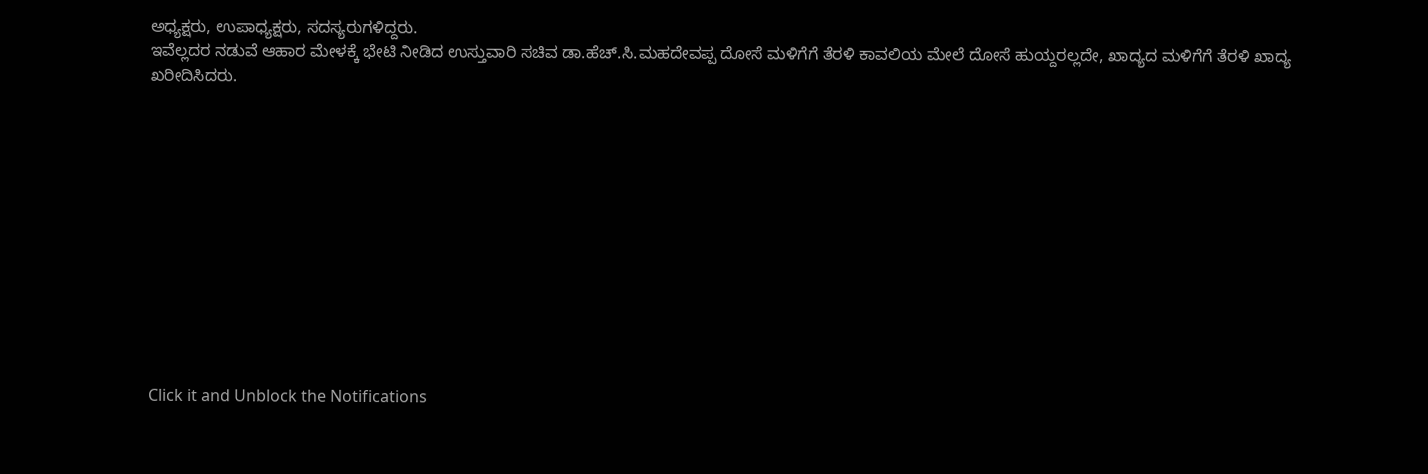ಅಧ್ಯಕ್ಷರು, ಉಪಾಧ್ಯಕ್ಷರು, ಸದಸ್ಯರುಗಳಿದ್ದರು.
ಇವೆಲ್ಲದರ ನಡುವೆ ಆಹಾರ ಮೇಳಕ್ಕೆ ಭೇಟಿ ನೀಡಿದ ಉಸ್ತುವಾರಿ ಸಚಿವ ಡಾ.ಹೆಚ್.ಸಿ.ಮಹದೇವಪ್ಪ ದೋಸೆ ಮಳಿಗೆಗೆ ತೆರಳಿ ಕಾವಲಿಯ ಮೇಲೆ ದೋಸೆ ಹುಯ್ದರಲ್ಲದೇ, ಖಾದ್ಯದ ಮಳಿಗೆಗೆ ತೆರಳಿ ಖಾದ್ಯ ಖರೀದಿಸಿದರು.












Click it and Unblock the Notifications